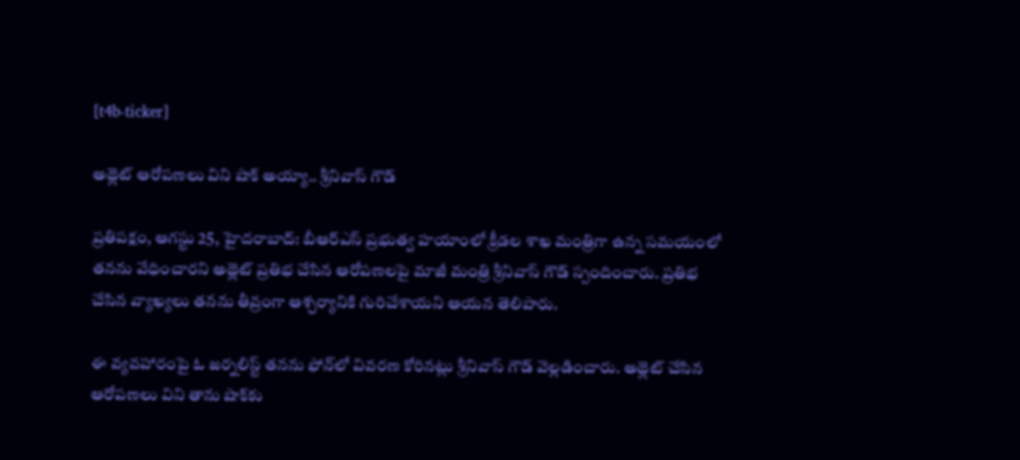[t4b-ticker]

అథ్లెట్ ఆరోపణలు విని షాక్ అయ్యా.. శ్రీనివాస్ గౌడ్

ప్రతిపక్షం, ఆగస్టు 25, హైదరాబాద్: బీఆర్ఎస్‌ ప్రభుత్వ హయాంలో క్రీడల శాఖ మంత్రిగా ఉన్న సమయంలో తనను వేధించారని అథ్లెట్ ప్రతిభ చేసిన ఆరోపణలపై మాజీ మంత్రి శ్రీనివాస్ గౌడ్ స్పందించారు. ప్రతిభ చేసిన వ్యాఖ్యలు తనను తీవ్రంగా ఆశ్చర్యానికి గురిచేశాయని ఆయన తెలిపారు.

ఈ వ్యవహారంపై ఓ జర్నలిస్ట్ తనను ఫోన్‌లో వివరణ కోరినట్లు శ్రీనివాస్ గౌడ్ వెల్లడించారు. అథ్లెట్ చేసిన ఆరోపణలు విని తాను షాక్‌కు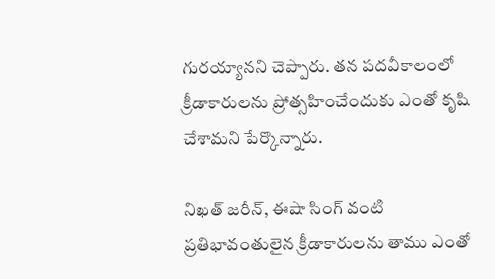గురయ్యానని చెప్పారు. తన పదవీకాలంలో క్రీడాకారులను ప్రోత్సహించేందుకు ఎంతో కృషి చేశామని పేర్కొన్నారు.

నిఖత్ జరీన్, ఈషా సింగ్ వంటి ప్రతిభావంతులైన క్రీడాకారులను తాము ఎంతో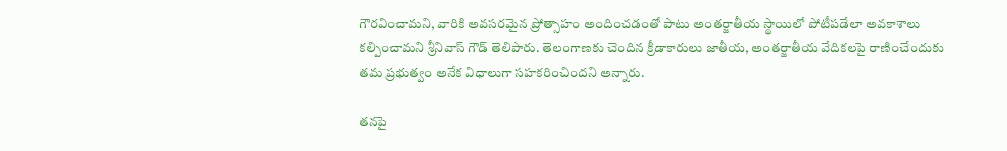గౌరవించామని, వారికి అవసరమైన ప్రోత్సాహం అందించడంతో పాటు అంతర్జాతీయ స్థాయిలో పోటీపడేలా అవకాశాలు కల్పించామని శ్రీనివాస్ గౌడ్ తెలిపారు. తెలంగాణకు చెందిన క్రీడాకారులు జాతీయ, అంతర్జాతీయ వేదికలపై రాణించేందుకు తమ ప్రభుత్వం అనేక విధాలుగా సహకరించిందని అన్నారు.

తనపై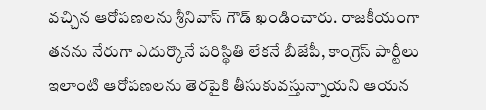వచ్చిన ఆరోపణలను శ్రీనివాస్ గౌడ్ ఖండించారు. రాజకీయంగా తనను నేరుగా ఎదుర్కొనే పరిస్థితి లేకనే బీజేపీ, కాంగ్రెస్‌ పార్టీలు ఇలాంటి ఆరోపణలను తెరపైకి తీసుకువస్తున్నాయని ఆయన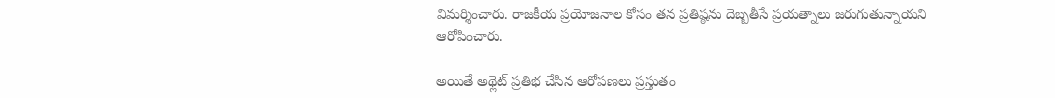విమర్శించారు. రాజకీయ ప్రయోజనాల కోసం తన ప్రతిష్ఠను దెబ్బతీసే ప్రయత్నాలు జరుగుతున్నాయని ఆరోపించారు.

అయితే అథ్లెట్ ప్రతిభ చేసిన ఆరోపణలు ప్రస్తుతం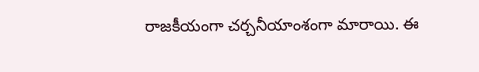రాజకీయంగా చర్చనీయాంశంగా మారాయి. ఈ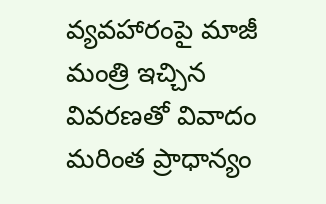వ్యవహారంపై మాజీ మంత్రి ఇచ్చిన వివరణతో వివాదం మరింత ప్రాధాన్యం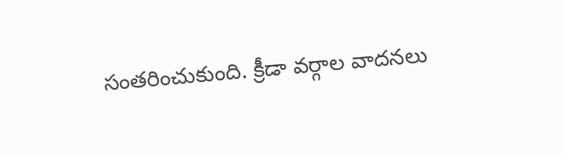సంతరించుకుంది. క్రీడా వర్గాల వాదనలు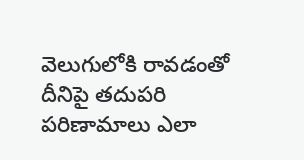వెలుగులోకి రావడంతో దీనిపై తదుపరి పరిణామాలు ఎలా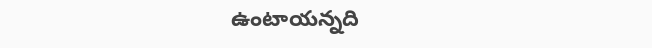ఉంటాయన్నది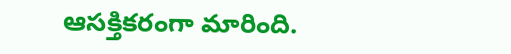ఆసక్తికరంగా మారింది.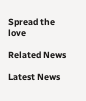Spread the love

Related News

Latest News